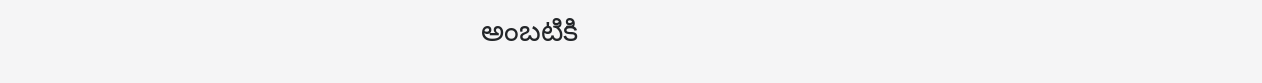అంబటికి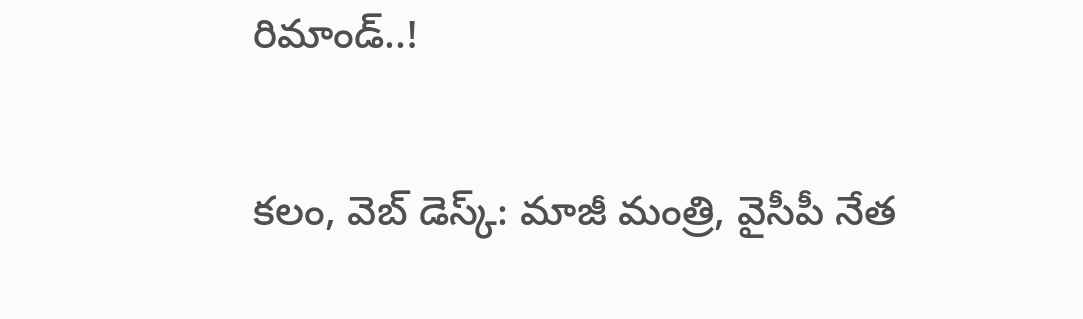రిమాండ్..!

క‌లం, వెబ్ డెస్క్‌: మాజీ మంత్రి, వైసీపీ నేత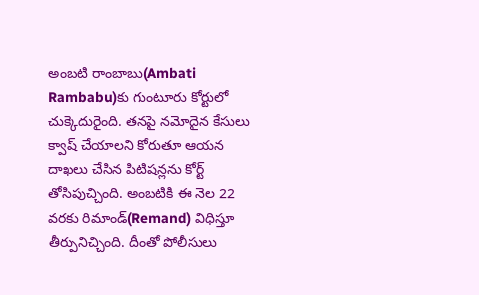అంబ‌టి రాంబాబు(Ambati Rambabu)కు గుంటూరు కోర్టులో చుక్కెదురైంది. త‌న‌పై న‌మోదైన కేసులు క్వాష్ చేయాల‌ని కోరుతూ ఆయ‌న దాఖ‌లు చేసిన పిటిష‌న్ల‌ను కోర్ట్ తోసిపుచ్చింది. అంబ‌టికి ఈ నెల 22 వ‌ర‌కు రిమాండ్(Remand) విధిస్తూ తీర్పునిచ్చింది. దీంతో పోలీసులు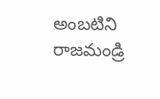అంబ‌టిని రాజ‌మండ్రి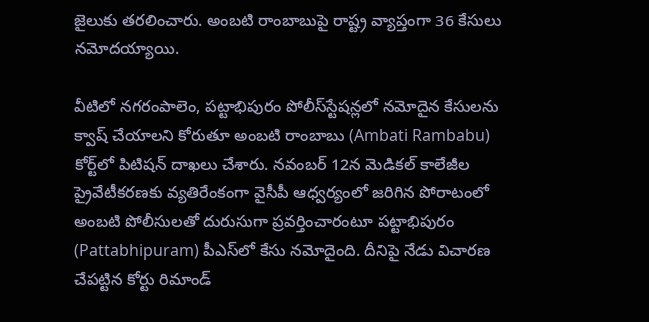జైలుకు త‌ర‌లించారు. అంబ‌టి రాంబాబుపై రాష్ట్ర వ్యాప్తంగా 36 కేసులు న‌మోద‌య్యాయి.

వీటిలో నగరంపాలెం, పట్టాభిపురం పోలీస్‌స్టేషన్లలో నమోదైన కేసుల‌ను క్వాష్‌ చేయాలని కోరుతూ అంబటి రాంబాబు (Ambati Rambabu) కోర్ట్‌లో పిటిషన్ దాఖ‌లు చేశారు. న‌వంబ‌ర్ 12న మెడిక‌ల్ కాలేజీల ప్రైవేటీక‌ర‌ణ‌కు వ్య‌తిరేంకంగా వైసీపీ ఆధ్వ‌ర్యంలో జ‌రిగిన పోరాటంలో అంబ‌టి పోలీసుల‌తో దురుసుగా ప్ర‌వ‌ర్తించారంటూ ప‌ట్టాభిపురం (Pattabhipuram) పీఎస్‌లో కేసు న‌మోదైంది. దీనిపై నేడు విచార‌ణ చేప‌ట్టిన కోర్టు రిమాండ్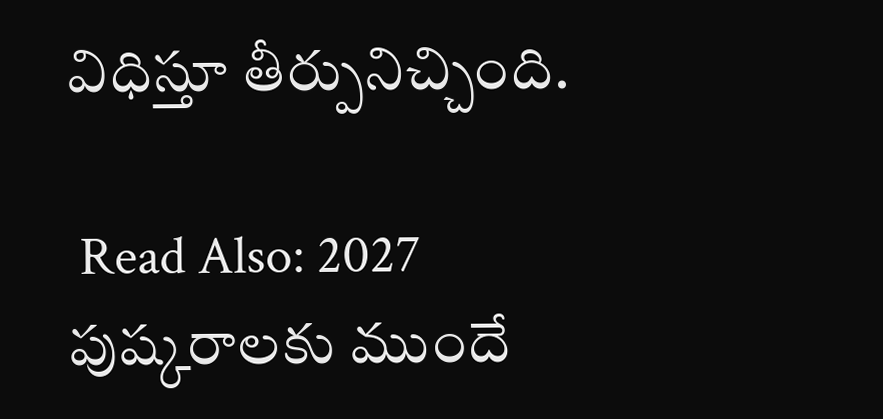విధిస్తూ తీర్పునిచ్చింది.

 Read Also: 2027 పుష్కరాల‌కు ముందే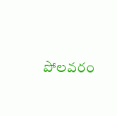పోల‌వరం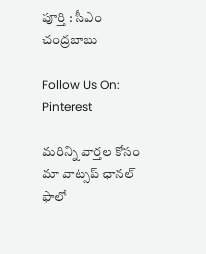పూర్తి : సీఎం చంద్ర‌బాబు

Follow Us On: Pinterest

మ‌రిన్ని వార్త‌ల కోసం మా వాట్స‌ప్ ఛాన‌ల్ ఫాలో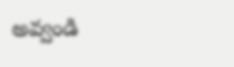అవ్వండి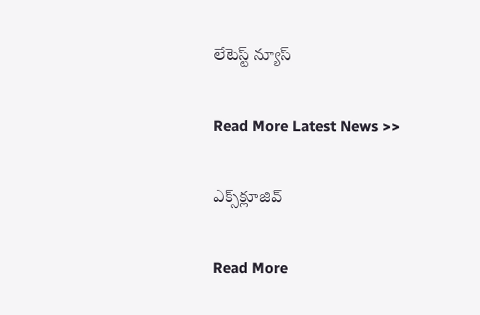లేటెస్ట్ న్యూస్‌

Read More Latest News >>

ఎక్స్‌క్లూజివ్‌

Read More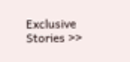Exclusive Stories >>